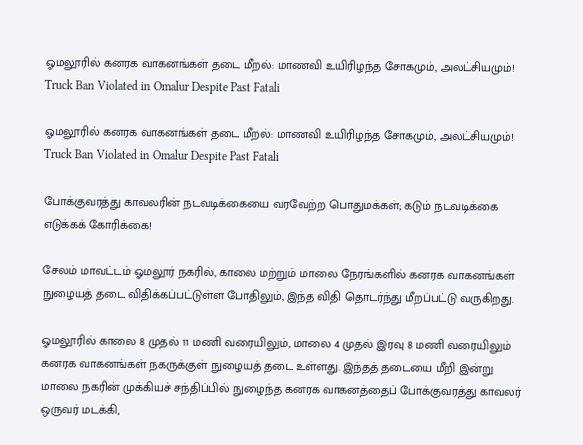ஓமலூரில் கனரக வாகனங்கள் தடை மீறல்: மாணவி உயிரிழந்த சோகமும், அலட்சியமும்! Truck Ban Violated in Omalur Despite Past Fatali

ஓமலூரில் கனரக வாகனங்கள் தடை மீறல்: மாணவி உயிரிழந்த சோகமும், அலட்சியமும்! Truck Ban Violated in Omalur Despite Past Fatali

போக்குவரத்து காவலரின் நடவடிக்கையை வரவேற்ற பொதுமக்கள்; கடும் நடவடிக்கை எடுக்கக் கோரிக்கை!

சேலம் மாவட்டம் ஓமலூர் நகரில், காலை மற்றும் மாலை நேரங்களில் கனரக வாகனங்கள் நுழையத் தடை விதிக்கப்பட்டுள்ள போதிலும், இந்த விதி தொடர்ந்து மீறப்பட்டு வருகிறது.

ஓமலூரில் காலை 8 முதல் 11 மணி வரையிலும், மாலை 4 முதல் இரவு 8 மணி வரையிலும் கனரக வாகனங்கள் நகருக்குள் நுழையத் தடை உள்ளது. இந்தத் தடையை மீறி இன்று மாலை நகரின் முக்கியச் சந்திப்பில் நுழைந்த கனரக வாகனத்தைப் போக்குவரத்து காவலர் ஒருவர் மடக்கி,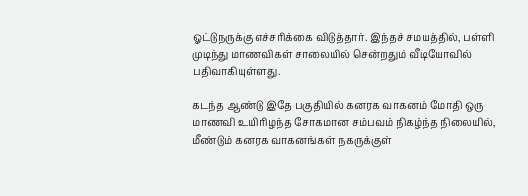ஓட்டுநருக்கு எச்சரிக்கை விடுத்தார். இந்தச் சமயத்தில், பள்ளி முடிந்து மாணவிகள் சாலையில் சென்றதும் வீடியோவில் பதிவாகியுள்ளது.

கடந்த ஆண்டு இதே பகுதியில் கனரக வாகனம் மோதி ஒரு மாணவி உயிரிழந்த சோகமான சம்பவம் நிகழ்ந்த நிலையில், மீண்டும் கனரக வாகனங்கள் நகருக்குள்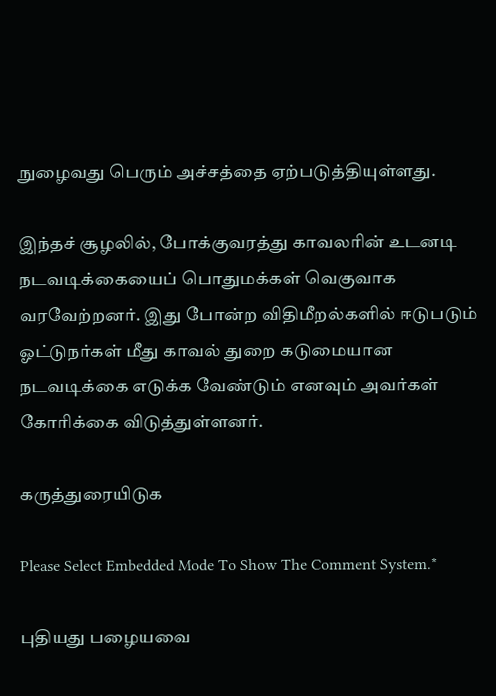நுழைவது பெரும் அச்சத்தை ஏற்படுத்தியுள்ளது.

இந்தச் சூழலில், போக்குவரத்து காவலரின் உடனடி நடவடிக்கையைப் பொதுமக்கள் வெகுவாக வரவேற்றனர். இது போன்ற விதிமீறல்களில் ஈடுபடும் ஓட்டுநர்கள் மீது காவல் துறை கடுமையான நடவடிக்கை எடுக்க வேண்டும் எனவும் அவர்கள் கோரிக்கை விடுத்துள்ளனர்.

கருத்துரையிடுக

Please Select Embedded Mode To Show The Comment System.*

புதியது பழையவை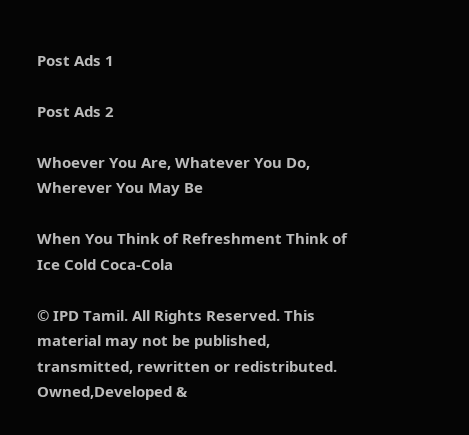Post Ads 1

Post Ads 2

Whoever You Are, Whatever You Do, Wherever You May Be

When You Think of Refreshment Think of Ice Cold Coca-Cola

© IPD Tamil. All Rights Reserved. This material may not be published, transmitted, rewritten or redistributed.
Owned,Developed &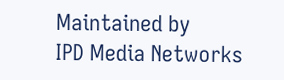Maintained by
IPD Media Networks